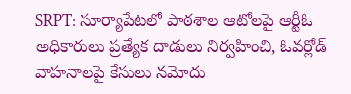SRPT: సూర్యాపేటలో పాఠశాల ఆటోలపై ఆర్టీఓ అధికారులు ప్రత్యేక దాడులు నిర్వహించి, ఓవర్లోడ్ వాహనాలపై కేసులు నమోదు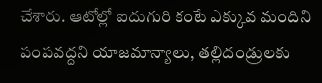చేశారు. ఆటోల్లో ఐదుగురి కంటే ఎక్కువ మందిని పంపవద్దని యాజమాన్యాలు, తల్లిదండ్రులకు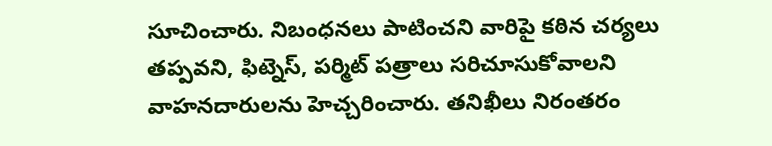సూచించారు. నిబంధనలు పాటించని వారిపై కఠిన చర్యలు తప్పవని, ఫిట్నెస్, పర్మిట్ పత్రాలు సరిచూసుకోవాలని వాహనదారులను హెచ్చరించారు. తనిఖీలు నిరంతరం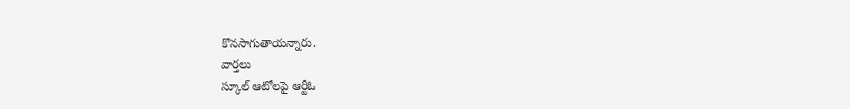కొనసాగుతాయన్నారు.
వార్తలు
స్కూల్ ఆటోలపై ఆర్టీఓ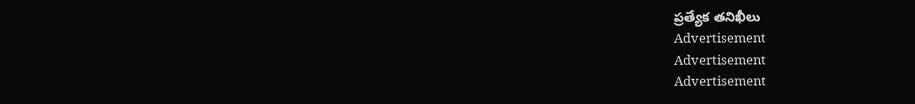ప్రత్యేక తనిఖీలు
Advertisement
Advertisement
Advertisement